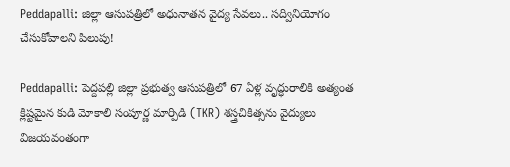Peddapalli: జిల్లా ఆసుపత్రిలో అధునాతన వైద్య సేవలు.. సద్వినియోగం చేసుకోవాలని పిలుపు!

Peddapalli: పెద్దపల్లి జిల్లా ప్రభుత్వ ఆసుపత్రిలో 67 ఏళ్ల వృద్ధురాలికి అత్యంత క్లిష్టమైన కుడి మోకాలి సంపూర్ణ మార్పిడి (TKR) శస్త్రచికిత్సను వైద్యులు విజయవంతంగా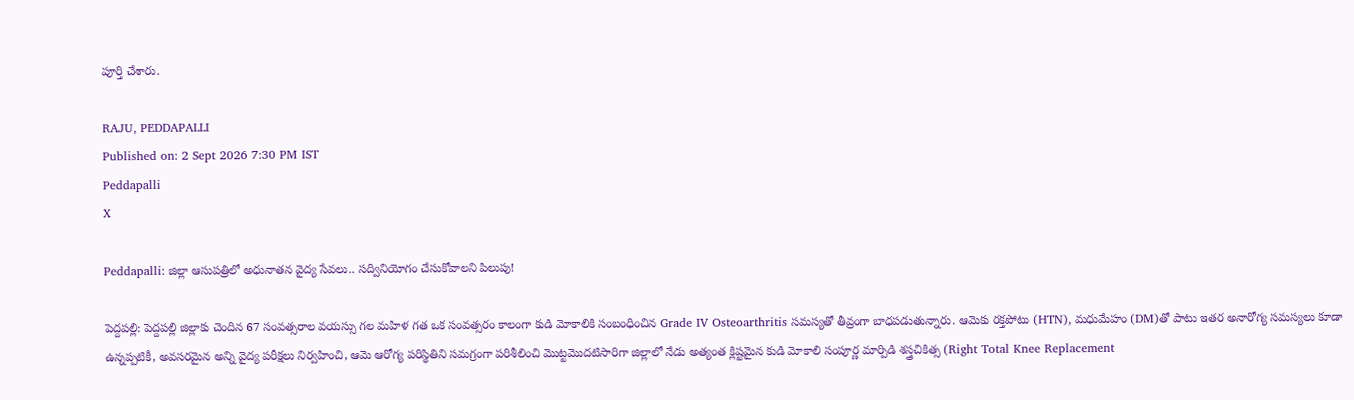పూర్తి చేశారు.

RAJU, PEDDAPALLI
Published on: 2 Sept 2026 7:30 PM IST
Peddapalli
X

Peddapalli: జిల్లా ఆసుపత్రిలో అధునాతన వైద్య సేవలు.. సద్వినియోగం చేసుకోవాలని పిలుపు!

పెద్దపల్లి: పెద్దపల్లి జిల్లాకు చెందిన 67 సంవత్సరాల వయస్సు గల మహిళ గత ఒక సంవత్సరం కాలంగా కుడి మోకాలికి సంబంధించిన Grade IV Osteoarthritis సమస్యతో తీవ్రంగా బాధపడుతున్నారు. ఆమెకు రక్తపోటు (HTN), మధుమేహం (DM)తో పాటు ఇతర అనారోగ్య సమస్యలు కూడా ఉన్నప్పటికీ, అవసరమైన అన్ని వైద్య పరీక్షలు నిర్వహించి, ఆమె ఆరోగ్య పరిస్థితిని సమగ్రంగా పరిశీలించి మొట్టమొదటిసారిగా జిల్లాలో నేడు అత్యంత క్లిష్టమైన కుడి మోకాలి సంపూర్ణ మార్పిడి శస్త్రచికిత్స (Right Total Knee Replacement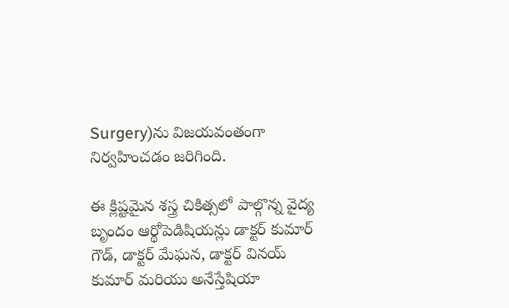Surgery)ను విజయవంతంగా నిర్వహించడం జరిగింది.

ఈ క్లిష్టమైన శస్త్ర చికిత్సలో పాల్గొన్న వైద్య బృందం ఆర్థోపెడిషియన్లు డాక్టర్ కుమార్ గౌడ్, డాక్టర్ మేఘన, డాక్టర్ వినయ్ కుమార్ మరియు అనేస్తేషియా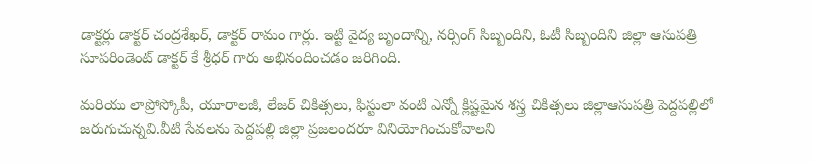డాక్టర్లు డాక్టర్ చంద్రశేఖర్, డాక్టర్ రామం గార్లు. ఇట్టి వైద్య బృందాన్ని, నర్సింగ్ సిబ్బందిని, ఓటీ సిబ్బందిని జిల్లా ఆసుపత్రి సూపరిండెంట్ డాక్టర్ కే శ్రీధర్ గారు అభినందించడం జరిగింది.

మరియు లాప్రోస్కోపీ, యూరాలజీ, లేజర్ చికిత్సలు, ఫిస్టులా వంటి ఎన్నో క్లిష్టమైన శస్త్ర చికిత్సలు జిల్లాఆసుపత్రి పెద్దపల్లిలో జరుగుచున్నవి.వీటి సేవలను పెద్దపల్లి జిల్లా ప్రజలందరూ వినియోగించుకోవాలని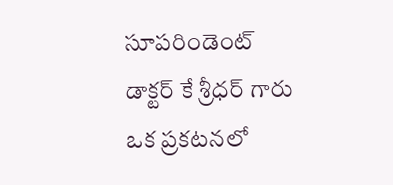సూపరిండెంట్ డాక్టర్ కే శ్రీధర్ గారు ఒక ప్రకటనలో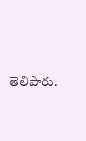తెలిపారు.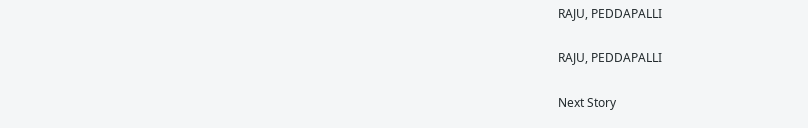RAJU, PEDDAPALLI

RAJU, PEDDAPALLI

Next Story